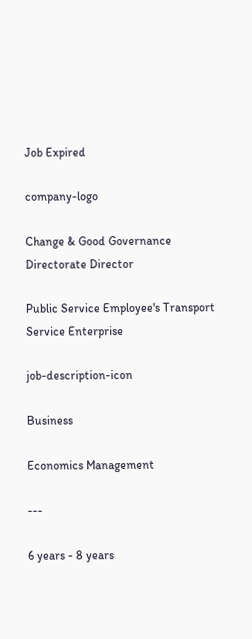Job Expired

company-logo

Change & Good Governance Directorate Director

Public Service Employee's Transport Service Enterprise

job-description-icon

Business

Economics Management

---

6 years - 8 years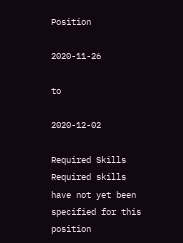Position

2020-11-26

to

2020-12-02

Required Skills
Required skills have not yet been specified for this position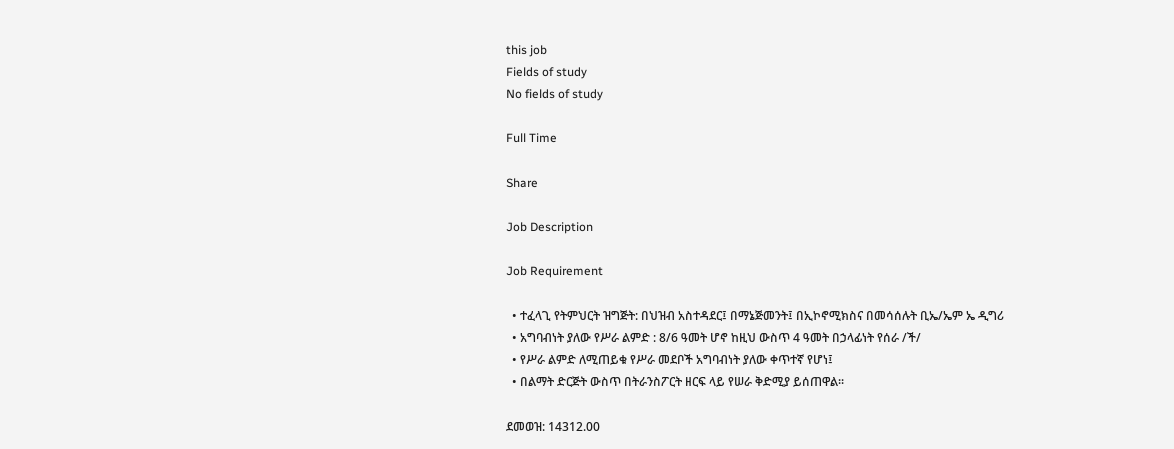this job
Fields of study
No fields of study

Full Time

Share

Job Description

Job Requirement

  • ተፈላጊ የትምህርት ዝግጅት: በህዝብ አስተዳደር፤ በማኔጅመንት፤ በኢኮኖሚክስና በመሳሰሉት ቢኤ/ኤም ኤ ዲግሪ
  • አግባብነት ያለው የሥራ ልምድ : 8/6 ዓመት ሆኖ ከዚህ ውስጥ 4 ዓመት በኃላፊነት የሰራ /ች/
  • የሥራ ልምድ ለሚጠይቁ የሥራ መደቦች አግባብነት ያለው ቀጥተኛ የሆነ፤
  • በልማት ድርጅት ውስጥ በትራንስፖርት ዘርፍ ላይ የሠራ ቅድሚያ ይሰጠዋል፡፡

ደመወዝ: 14312.00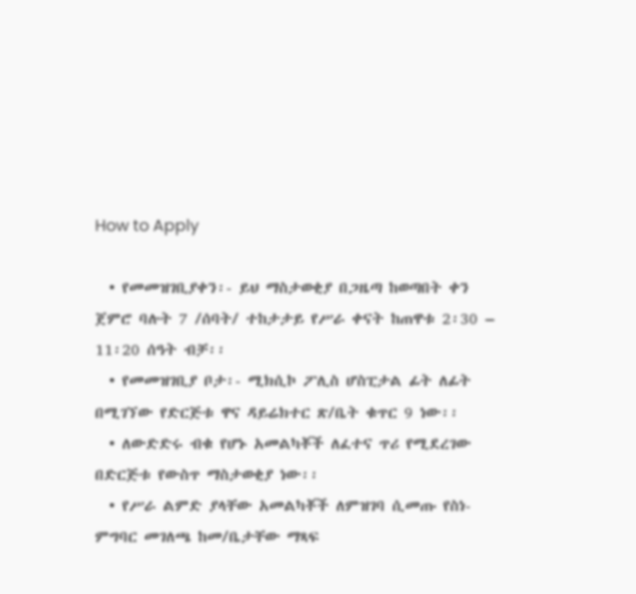How to Apply

  • የመመዝገቢያቀን፡- ይህ ማስታወቂያ በጋዜጣ ከወጣበት ቀን ጀምሮ ባሉት 7 /ሰባት/ ተከታታይ የሥራ ቀናት ከጠዋቱ 2፡30 – 11፡20 ሰዓት ብቻ፡፡
  • የመመዝገቢያ ቦታ፡- ሚክሲኮ ፖሊስ ሆስፒታል ፊት ለፊት በሚገኘው የድርጅቱ ዋና ዳይሬክተር ጽ/ቤት ቁጥር 9 ነው፡፡
  • ለውድድሩ ብቁ የሆኑ አመልካቾች ለፈተና ጥሪ የሚደረገው በድርጅቱ የውስጥ ማስታወቂያ ነው፡፡
  • የሥራ ልምድ ያላቸው አመልካቾች ለምዝገባ ሲመጡ የስነ-ምግባር መገለጫ ከመ/ቤታቸው ማጻፍ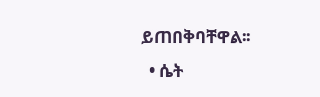ይጠበቅባቸዋል፡፡
  • ሴት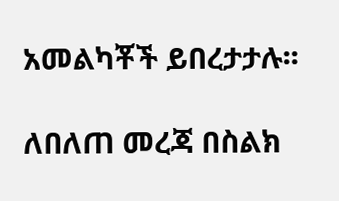አመልካቾች ይበረታታሉ፡፡

ለበለጠ መረጃ በስልክ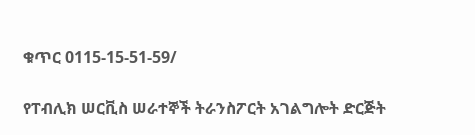ቁጥር 0115-15-51-59/

የፐብሊክ ሠርቪስ ሠራተኞች ትራንስፖርት አገልግሎት ድርጅት